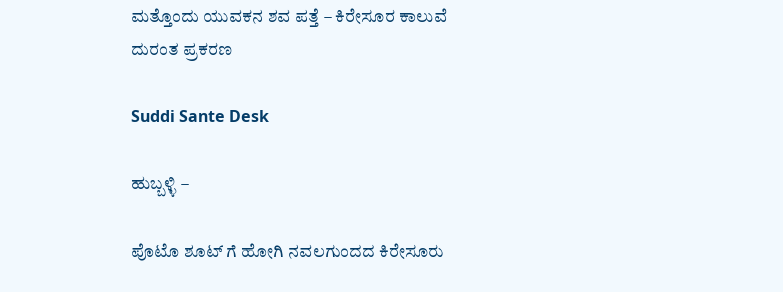ಮತ್ತೊಂದು ಯುವಕನ‌ ಶವ ಪತ್ತೆ – ಕಿರೇಸೂರ ಕಾಲುವೆ ದುರಂತ ಪ್ರಕರಣ

Suddi Sante Desk

ಹುಬ್ಬಳ್ಳಿ –

ಪೊಟೊ ಶೂಟ್ ಗೆ ಹೋಗಿ ನವಲಗುಂದದ ಕಿರೇಸೂರು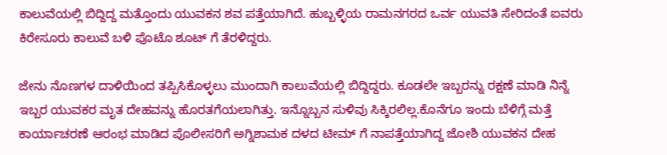ಕಾಲುವೆಯಲ್ಲಿ ಬಿದ್ದಿದ್ದ ಮತ್ತೊಂದು ಯುವಕನ ಶವ ಪತ್ತೆಯಾಗಿದೆ. ಹುಬ್ಬಳ್ಳಿಯ ರಾಮನಗರದ ಒರ್ವ ಯುವತಿ ಸೇರಿದಂತೆ ಐವರು ಕಿರೇಸೂರು ಕಾಲುವೆ ಬಳಿ ಪೊಟೊ ಶೂಟ್ ಗೆ ತೆರಳಿದ್ದರು.

ಜೇನು ನೊಣಗಳ ದಾಳಿಯಿಂದ ತಪ್ಪಿಸಿಕೊಳ್ಳಲು ಮುಂದಾಗಿ ಕಾಲುವೆಯಲ್ಲಿ ಬಿದ್ದಿದ್ದರು. ಕೂಡಲೇ ಇಬ್ಬರನ್ನು ರಕ್ಷಣೆ ಮಾಡಿ ನಿನ್ನೆ ಇಬ್ಬರ ಯುವಕರ ಮೃತ ದೇಹವನ್ನು ಹೊರತಗೆಯಲಾಗಿತ್ತು‌. ಇನ್ನೊಬ್ಬನ ಸುಳಿವು ಸಿಕ್ಕಿರಲಿಲ್ಲ‌.ಕೊನೆಗೂ ಇಂದು ಬೆಳಿಗ್ಗೆ ಮತ್ತೆ ಕಾರ್ಯಾಚರಣೆ ಆರಂಭ ಮಾಡಿದ ಪೊಲೀಸರಿಗೆ ಅಗ್ನಿಶಾಮಕ ದಳದ ಟೀಮ್ ಗೆ ನಾಪತ್ತೆಯಾಗಿದ್ದ ಜೋಶಿ ಯುವಕನ ದೇಹ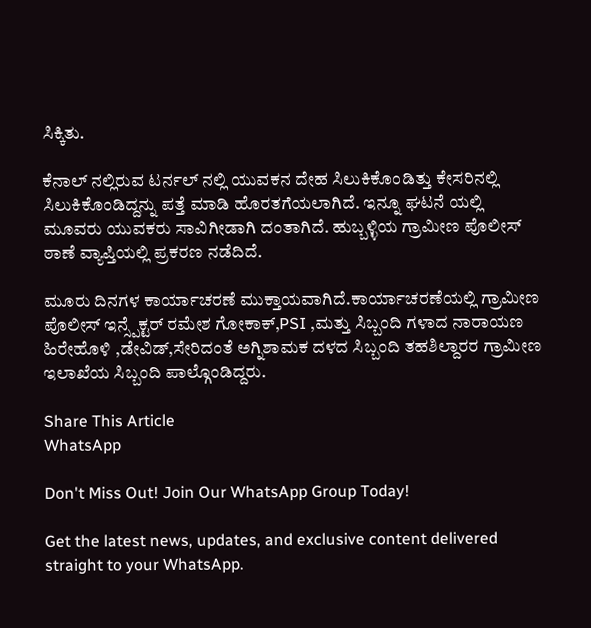ಸಿಕ್ಕಿತು.

ಕೆನಾಲ್ ನಲ್ಲಿರುವ ಟರ್ನಲ್ ನಲ್ಲಿ ಯುವಕನ ದೇಹ ಸಿಲುಕಿಕೊಂಡಿತ್ತು ಕೇಸರಿನಲ್ಲಿ ಸಿಲುಕಿಕೊಂಡಿದ್ದನ್ನು ಪತ್ತೆ ಮಾಡಿ ಹೊರತಗೆಯಲಾಗಿದೆ‌. ಇನ್ನೂ ಘಟನೆ ಯಲ್ಲಿ ಮೂವರು ಯುವಕರು ಸಾವಿಗೀಡಾಗಿ ದಂತಾಗಿದೆ. ಹುಬ್ಬಳ್ಳಿಯ ಗ್ರಾಮೀಣ ಪೊಲೀಸ್ ಠಾಣೆ ವ್ಯಾಪ್ತಿಯಲ್ಲಿ ಪ್ರಕರಣ ನಡೆದಿದೆ.

ಮೂರು ದಿನಗಳ ಕಾರ್ಯಾಚರಣೆ ಮುಕ್ತಾಯವಾಗಿದೆ.ಕಾರ್ಯಾಚರಣೆಯಲ್ಲಿ ಗ್ರಾಮೀಣ ಪೊಲೀಸ್ ಇನ್ಸ್ಪೆಕ್ಟರ್ ರಮೇಶ ಗೋಕಾಕ್,PSI ,ಮತ್ತು ಸಿಬ್ಬಂದಿ ಗಳಾದ ನಾರಾಯಣ ಹಿರೇಹೊಳಿ ,ಡೇವಿಡ್,ಸೇರಿದಂತೆ ಅಗ್ನಿಶಾಮಕ ದಳದ ಸಿಬ್ಬಂದಿ ತಹಶಿಲ್ದಾರರ ಗ್ರಾಮೀಣ ಇಲಾಖೆಯ ಸಿಬ್ಬಂದಿ ಪಾಲ್ಗೊಂಡಿದ್ದರು.

Share This Article
WhatsApp

Don't Miss Out! Join Our WhatsApp Group Today!

Get the latest news, updates, and exclusive content delivered straight to your WhatsApp.